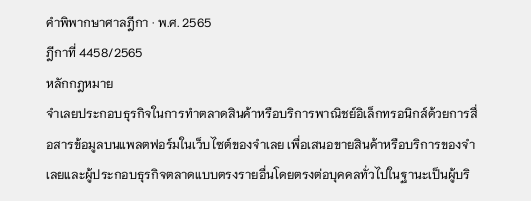คำพิพากษาศาลฎีกา · พ.ศ. 2565
ฎีกาที่ 4458/2565
หลักกฎหมาย
จำเลยประกอบธุรกิจในการทำตลาดสินค้าหรือบริการพาณิชย์อิเล็กทรอนิกส์ด้วยการสื่อสารข้อมูลบนแพลตฟอร์มในเว็บไซต์ของจำเลย เพื่อเสนอขายสินค้าหรือบริการของจำเลยและผู้ประกอบธุรกิจตลาดแบบตรงรายอื่นโดยตรงต่อบุคคลทั่วไปในฐานะเป็นผู้บริ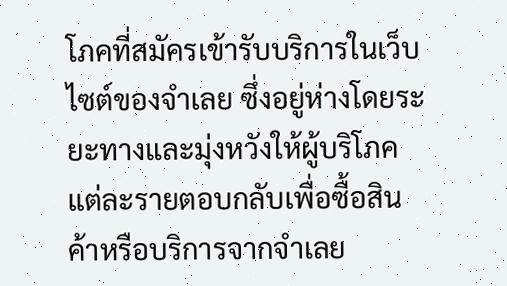โภคที่สมัครเข้ารับบริการในเว็บไซต์ของจำเลย ซึ่งอยู่ห่างโดยระยะทางและมุ่งหวังให้ผู้บริโภคแต่ละรายตอบกลับเพื่อซื้อสินค้าหรือบริการจากจำเลย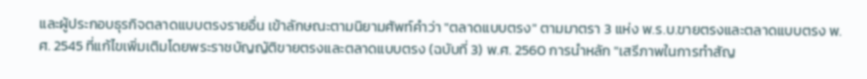และผู้ประกอบธุรกิจตลาดแบบตรงรายอื่น เข้าลักษณะตามนิยามศัพท์คำว่า "ตลาดแบบตรง" ตามมาตรา 3 แห่ง พ.ร.บ.ขายตรงและตลาดแบบตรง พ.ศ. 2545 ที่แก้ไขเพิ่มเติมโดยพระราชบัญญัติขายตรงและตลาดแบบตรง (ฉบับที่ 3) พ.ศ. 2560 การนำหลัก "เสรีภาพในการทำสัญ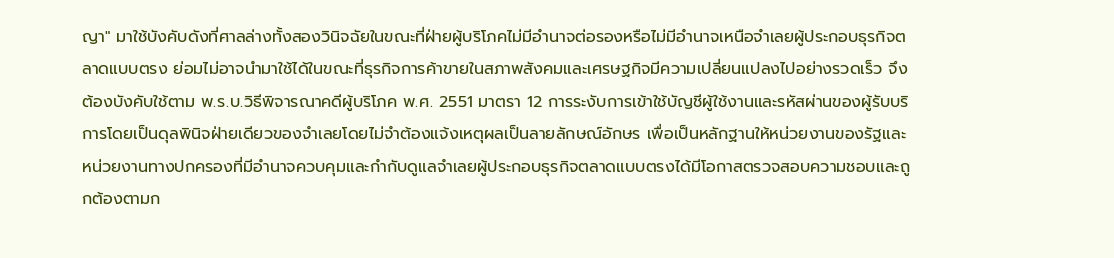ญา" มาใช้บังคับดังที่ศาลล่างทั้งสองวินิจฉัยในขณะที่ฝ่ายผู้บริโภคไม่มีอำนาจต่อรองหรือไม่มีอำนาจเหนือจำเลยผู้ประกอบธุรกิจตลาดแบบตรง ย่อมไม่อาจนำมาใช้ได้ในขณะที่ธุรกิจการค้าขายในสภาพสังคมและเศรษฐกิจมีความเปลี่ยนแปลงไปอย่างรวดเร็ว จึงต้องบังคับใช้ตาม พ.ร.บ.วิธีพิจารณาคดีผู้บริโภค พ.ศ. 2551 มาตรา 12 การระงับการเข้าใช้บัญชีผู้ใช้งานและรหัสผ่านของผู้รับบริการโดยเป็นดุลพินิจฝ่ายเดียวของจำเลยโดยไม่จำต้องแจ้งเหตุผลเป็นลายลักษณ์อักษร เพื่อเป็นหลักฐานให้หน่วยงานของรัฐและหน่วยงานทางปกครองที่มีอำนาจควบคุมและกำกับดูแลจำเลยผู้ประกอบธุรกิจตลาดแบบตรงได้มีโอกาสตรวจสอบความชอบและถูกต้องตามก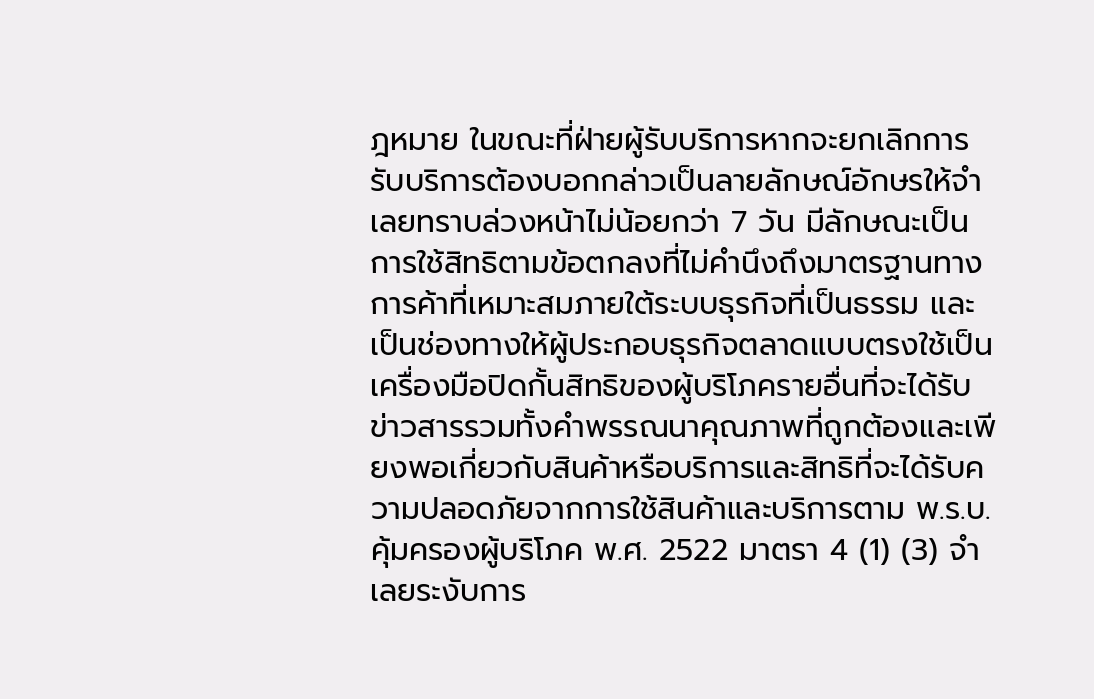ฎหมาย ในขณะที่ฝ่ายผู้รับบริการหากจะยกเลิกการรับบริการต้องบอกกล่าวเป็นลายลักษณ์อักษรให้จำเลยทราบล่วงหน้าไม่น้อยกว่า 7 วัน มีลักษณะเป็นการใช้สิทธิตามข้อตกลงที่ไม่คำนึงถึงมาตรฐานทางการค้าที่เหมาะสมภายใต้ระบบธุรกิจที่เป็นธรรม และเป็นช่องทางให้ผู้ประกอบธุรกิจตลาดแบบตรงใช้เป็นเครื่องมือปิดกั้นสิทธิของผู้บริโภครายอื่นที่จะได้รับข่าวสารรวมทั้งคำพรรณนาคุณภาพที่ถูกต้องและเพียงพอเกี่ยวกับสินค้าหรือบริการและสิทธิที่จะได้รับความปลอดภัยจากการใช้สินค้าและบริการตาม พ.ร.บ.คุ้มครองผู้บริโภค พ.ศ. 2522 มาตรา 4 (1) (3) จำเลยระงับการ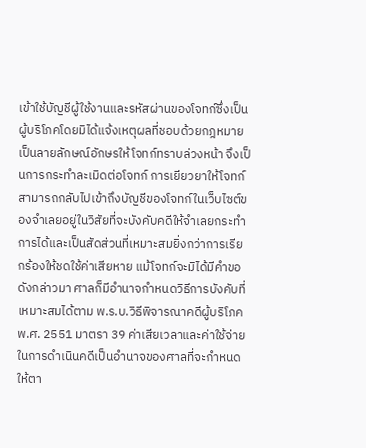เข้าใช้บัญชีผู้ใช้งานและรหัสผ่านของโจทก์ซึ่งเป็นผู้บริโภคโดยมิได้แจ้งเหตุผลที่ชอบด้วยกฎหมายเป็นลายลักษณ์อักษรให้โจทก์ทราบล่วงหน้า จึงเป็นการกระทำละเมิดต่อโจทก์ การเยียวยาให้โจทก์สามารถกลับไปเข้าถึงบัญชีของโจทก์ในเว็บไซต์ของจำเลยอยู่ในวิสัยที่จะบังคับคดีให้จำเลยกระทำการได้และเป็นสัดส่วนที่เหมาะสมยิ่งกว่าการเรียกร้องให้ชดใช้ค่าเสียหาย แม้โจทก์จะมิได้มีคำขอดังกล่าวมา ศาลก็มีอำนาจกำหนดวิธีการบังคับที่เหมาะสมได้ตาม พ.ร.บ.วิธีพิจารณาคดีผู้บริโภค พ.ศ. 2551 มาตรา 39 ค่าเสียเวลาและค่าใช้จ่ายในการดำเนินคดีเป็นอำนาจของศาลที่จะกำหนดให้ตา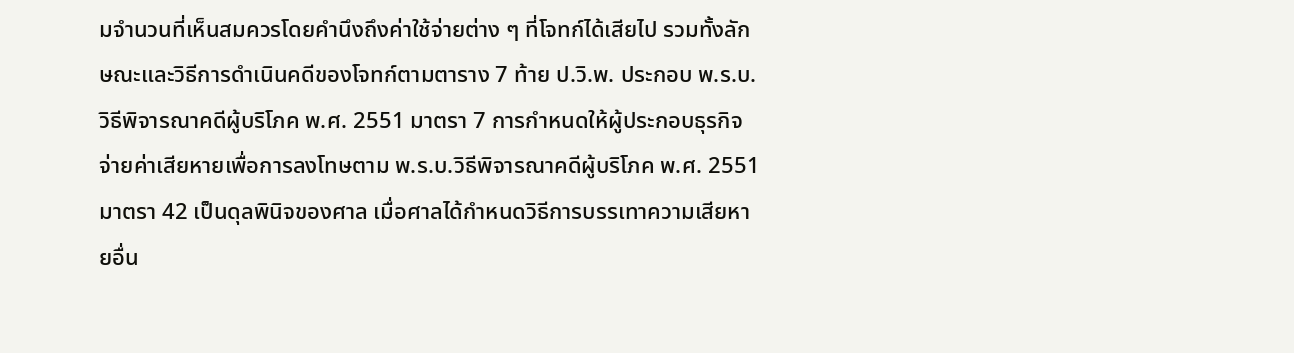มจำนวนที่เห็นสมควรโดยคำนึงถึงค่าใช้จ่ายต่าง ๆ ที่โจทก์ได้เสียไป รวมทั้งลักษณะและวิธีการดำเนินคดีของโจทก์ตามตาราง 7 ท้าย ป.วิ.พ. ประกอบ พ.ร.บ.วิธีพิจารณาคดีผู้บริโภค พ.ศ. 2551 มาตรา 7 การกำหนดให้ผู้ประกอบธุรกิจจ่ายค่าเสียหายเพื่อการลงโทษตาม พ.ร.บ.วิธีพิจารณาคดีผู้บริโภค พ.ศ. 2551 มาตรา 42 เป็นดุลพินิจของศาล เมื่อศาลได้กำหนดวิธีการบรรเทาความเสียหายอื่น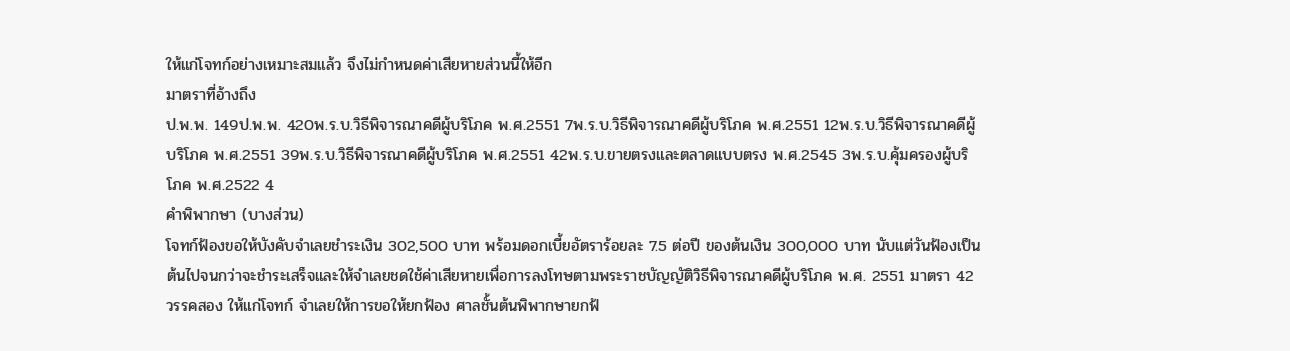ให้แก่โจทก์อย่างเหมาะสมแล้ว จึงไม่กำหนดค่าเสียหายส่วนนี้ให้อีก
มาตราที่อ้างถึง
ป.พ.พ. 149ป.พ.พ. 420พ.ร.บ.วิธีพิจารณาคดีผู้บริโภค พ.ศ.2551 7พ.ร.บ.วิธีพิจารณาคดีผู้บริโภค พ.ศ.2551 12พ.ร.บ.วิธีพิจารณาคดีผู้บริโภค พ.ศ.2551 39พ.ร.บ.วิธีพิจารณาคดีผู้บริโภค พ.ศ.2551 42พ.ร.บ.ขายตรงและตลาดแบบตรง พ.ศ.2545 3พ.ร.บ.คุ้มครองผู้บริโภค พ.ศ.2522 4
คำพิพากษา (บางส่วน)
โจทก์ฟ้องขอให้บังคับจำเลยชำระเงิน 302,500 บาท พร้อมดอกเบี้ยอัตราร้อยละ 7.5 ต่อปี ของต้นเงิน 300,000 บาท นับแต่วันฟ้องเป็นต้นไปจนกว่าจะชำระเสร็จและให้จำเลยชดใช้ค่าเสียหายเพื่อการลงโทษตามพระราชบัญญัติวิธีพิจารณาคดีผู้บริโภค พ.ศ. 2551 มาตรา 42 วรรคสอง ให้แก่โจทก์ จำเลยให้การขอให้ยกฟ้อง ศาลชั้นต้นพิพากษายกฟ้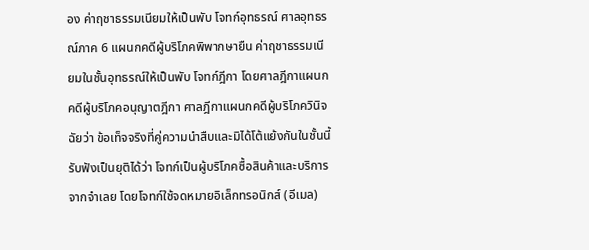อง ค่าฤชาธรรมเนียมให้เป็นพับ โจทก์อุทธรณ์ ศาลอุทธรณ์ภาค 6 แผนกคดีผู้บริโภคพิพากษายืน ค่าฤชาธรรมเนียมในชั้นอุทธรณ์ให้เป็นพับ โจทก์ฎีกา โดยศาลฎีกาแผนกคดีผู้บริโภคอนุญาตฎีกา ศาลฎีกาแผนกคดีผู้บริโภควินิจฉัยว่า ข้อเท็จจริงที่คู่ความนำสืบและมิได้โต้แย้งกันในชั้นนี้รับฟังเป็นยุติได้ว่า โจทก์เป็นผู้บริโภคซื้อสินค้าและบริการจากจำเลย โดยโจทก์ใช้จดหมายอิเล็กทรอนิกส์ (อีเมล)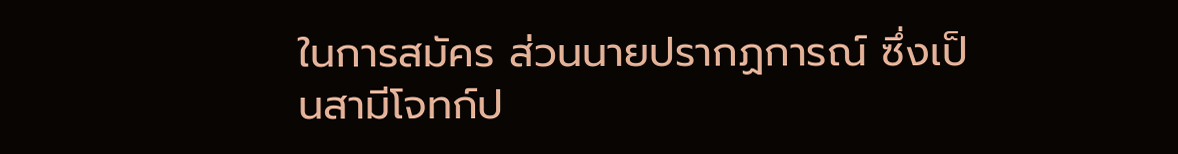ในการสมัคร ส่วนนายปรากฏการณ์ ซึ่งเป็นสามีโจทก์ป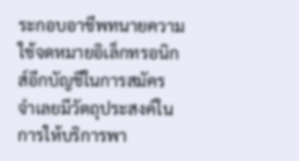ระกอบอาชีพทนายความใช้จดหมายอิเล็กทรอนิกส์อีกบัญชีในการสมัคร จำเลยมีวัตถุประสงค์ในการให้บริการพา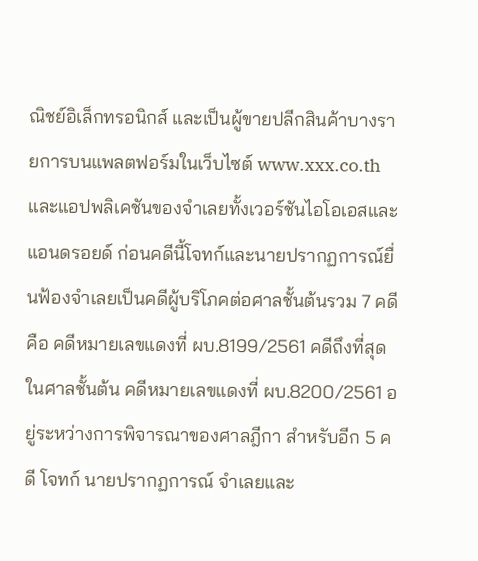ณิชย์อิเล็กทรอนิกส์ และเป็นผู้ขายปลีกสินค้าบางรายการบนแพลตฟอร์มในเว็บไซต์ www.xxx.co.th และแอปพลิเคชันของจำเลยทั้งเวอร์ชันไอโอเอสและแอนดรอยด์ ก่อนคดีนี้โจทก์และนายปรากฏการณ์ยื่นฟ้องจำเลยเป็นคดีผู้บริโภคต่อศาลชั้นต้นรวม 7 คดี คือ คดีหมายเลขแดงที่ ผบ.8199/2561 คดีถึงที่สุดในศาลชั้นต้น คดีหมายเลขแดงที่ ผบ.8200/2561 อยู่ระหว่างการพิจารณาของศาลฎีกา สำหรับอีก 5 คดี โจทก์ นายปรากฏการณ์ จำเลยและ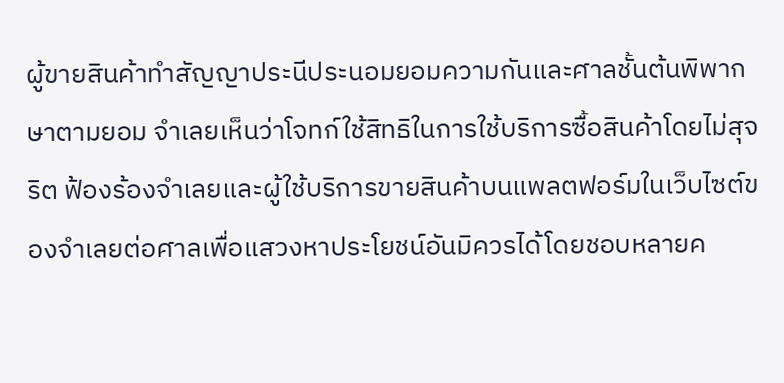ผู้ขายสินค้าทำสัญญาประนีประนอมยอมความกันและศาลชั้นต้นพิพากษาตามยอม จำเลยเห็นว่าโจทก์ใช้สิทธิในการใช้บริการซื้อสินค้าโดยไม่สุจริต ฟ้องร้องจำเลยและผู้ใช้บริการขายสินค้าบนแพลตฟอร์มในเว็บไซต์ของจำเลยต่อศาลเพื่อแสวงหาประโยชน์อันมิควรได้โดยชอบหลายค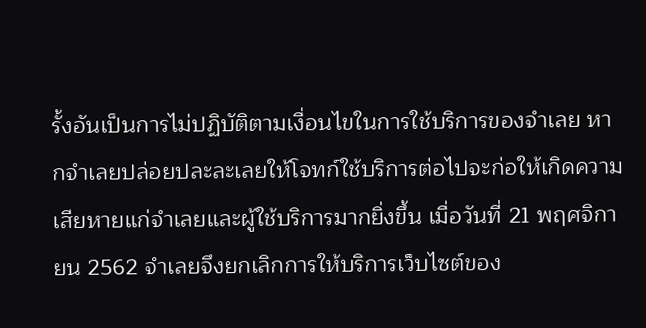รั้งอันเป็นการไม่ปฏิบัติตามเงื่อนไขในการใช้บริการของจำเลย หากจำเลยปล่อยปละละเลยให้โจทก์ใช้บริการต่อไปจะก่อให้เกิดความเสียหายแก่จำเลยและผู้ใช้บริการมากยิ่งขึ้น เมื่อวันที่ 21 พฤศจิกายน 2562 จำเลยจึงยกเลิกการให้บริการเว็บไซต์ของ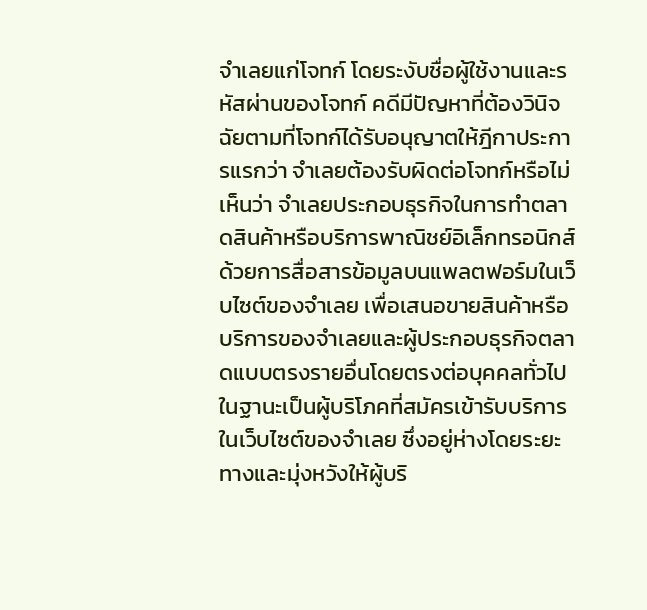จำเลยแก่โจทก์ โดยระงับชื่อผู้ใช้งานและรหัสผ่านของโจทก์ คดีมีปัญหาที่ต้องวินิจฉัยตามที่โจทก์ได้รับอนุญาตให้ฎีกาประการแรกว่า จำเลยต้องรับผิดต่อโจทก์หรือไม่ เห็นว่า จำเลยประกอบธุรกิจในการทำตลาดสินค้าหรือบริการพาณิชย์อิเล็กทรอนิกส์ด้วยการสื่อสารข้อมูลบนแพลตฟอร์มในเว็บไซต์ของจำเลย เพื่อเสนอขายสินค้าหรือบริการของจำเลยและผู้ประกอบธุรกิจตลาดแบบตรงรายอื่นโดยตรงต่อบุคคลทั่วไปในฐานะเป็นผู้บริโภคที่สมัครเข้ารับบริการในเว็บไซต์ของจำเลย ซึ่งอยู่ห่างโดยระยะทางและมุ่งหวังให้ผู้บริ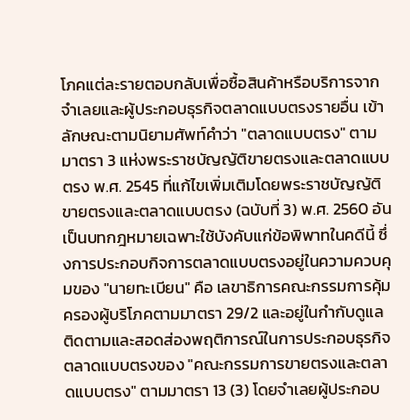โภคแต่ละรายตอบกลับเพื่อซื้อสินค้าหรือบริการจากจำเลยและผู้ประกอบธุรกิจตลาดแบบตรงรายอื่น เข้าลักษณะตามนิยามศัพท์คำว่า "ตลาดแบบตรง" ตามมาตรา 3 แห่งพระราชบัญญัติขายตรงและตลาดแบบตรง พ.ศ. 2545 ที่แก้ไขเพิ่มเติมโดยพระราชบัญญัติขายตรงและตลาดแบบตรง (ฉบับที่ 3) พ.ศ. 2560 อันเป็นบทกฎหมายเฉพาะใช้บังคับแก่ข้อพิพาทในคดีนี้ ซึ่งการประกอบกิจการตลาดแบบตรงอยู่ในความควบคุมของ "นายทะเบียน" คือ เลขาธิการคณะกรรมการคุ้มครองผู้บริโภคตามมาตรา 29/2 และอยู่ในกำกับดูแล ติดตามและสอดส่องพฤติการณ์ในการประกอบธุรกิจตลาดแบบตรงของ "คณะกรรมการขายตรงและตลาดแบบตรง" ตามมาตรา 13 (3) โดยจำเลยผู้ประกอบ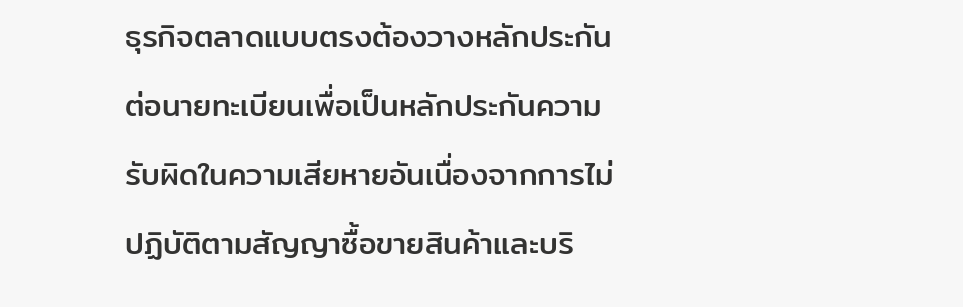ธุรกิจตลาดแบบตรงต้องวางหลักประกันต่อนายทะเบียนเพื่อเป็นหลักประกันความรับผิดในความเสียหายอันเนื่องจากการไม่ปฏิบัติตามสัญญาซื้อขายสินค้าและบริ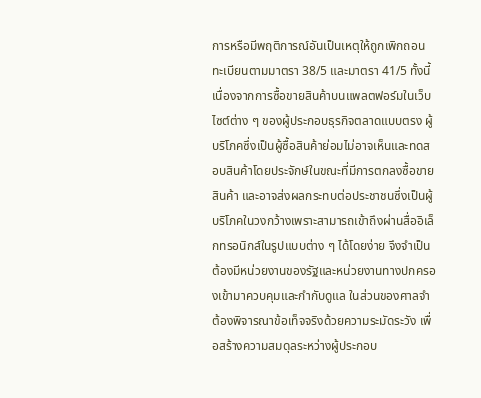การหรือมีพฤติการณ์อันเป็นเหตุให้ถูกเพิกถอนทะเบียนตามมาตรา 38/5 และมาตรา 41/5 ทั้งนี้ เนื่องจากการซื้อขายสินค้าบนแพลตฟอร์มในเว็บไซต์ต่าง ๆ ของผู้ประกอบธุรกิจตลาดแบบตรง ผู้บริโภคซึ่งเป็นผู้ซื้อสินค้าย่อมไม่อาจเห็นและทดสอบสินค้าโดยประจักษ์ในขณะที่มีการตกลงซื้อขายสินค้า และอาจส่งผลกระทบต่อประชาชนซึ่งเป็นผู้บริโภคในวงกว้างเพราะสามารถเข้าถึงผ่านสื่ออิเล็กทรอนิกส์ในรูปแบบต่าง ๆ ได้โดยง่าย จึงจำเป็นต้องมีหน่วยงานของรัฐและหน่วยงานทางปกครองเข้ามาควบคุมและกำกับดูแล ในส่วนของศาลจำต้องพิจารณาข้อเท็จจริงด้วยความระมัดระวัง เพื่อสร้างความสมดุลระหว่างผู้ประกอบ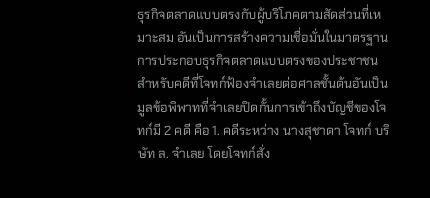ธุรกิจตลาดแบบตรงกับผู้บริโภคตามสัดส่วนที่เหมาะสม อันเป็นการสร้างความเชื่อมั่นในมาตรฐานการประกอบธุรกิจตลาดแบบตรงของประชาชน สำหรับคดีที่โจทก์ฟ้องจำเลยต่อศาลชั้นต้นอันเป็นมูลข้อพิพาทที่จำเลยปิดกั้นการเข้าถึงบัญชีของโจทก์มี 2 คดี คือ 1. คดีระหว่าง นางสุชาดา โจทก์ บริษัท ล. จำเลย โดยโจทก์สั่ง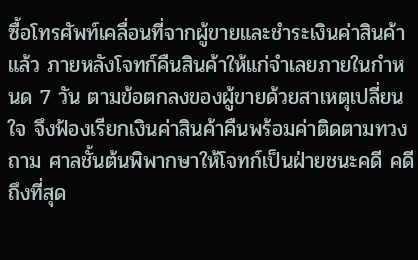ซื้อโทรศัพท์เคลื่อนที่จากผู้ขายและชำระเงินค่าสินค้าแล้ว ภายหลังโจทก์คืนสินค้าให้แก่จำเลยภายในกำหนด 7 วัน ตามข้อตกลงของผู้ขายด้วยสาเหตุเปลี่ยนใจ จึงฟ้องเรียกเงินค่าสินค้าคืนพร้อมค่าติดตามทวงถาม ศาลชั้นต้นพิพากษาให้โจทก์เป็นฝ่ายชนะคดี คดีถึงที่สุด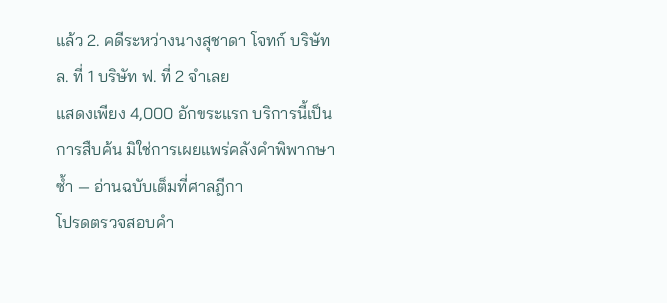แล้ว 2. คดีระหว่างนางสุชาดา โจทก์ บริษัท ล. ที่ 1 บริษัท ฟ. ที่ 2 จำเลย
แสดงเพียง 4,000 อักขระแรก บริการนี้เป็นการสืบค้น มิใช่การเผยแพร่คลังคำพิพากษาซ้ำ — อ่านฉบับเต็มที่ศาลฎีกา
โปรดตรวจสอบคำ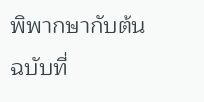พิพากษากับต้นฉบับที่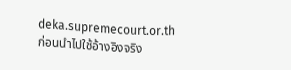deka.supremecourt.or.th ก่อนนำไปใช้อ้างอิงจริง